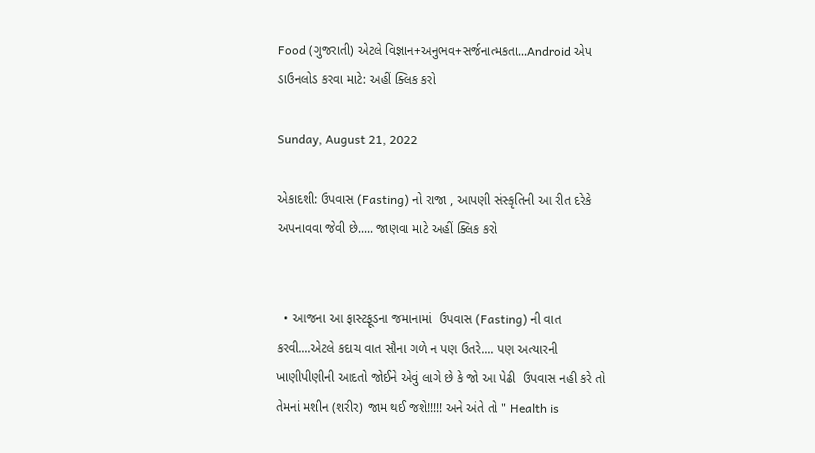Food (ગુજરાતી) એટલે વિજ્ઞાન+અનુભવ+સર્જનાત્મકતા...Android એપ ડાઉનલોડ કરવા માટે: અહીં ક્લિક કરો

Sunday, August 21, 2022

એકાદશી: ઉપવાસ (Fasting) નો રાજા , આપણી સંસ્કૃતિની આ રીત દરેકે અપનાવવા જેવી છે..... જાણવા માટે અહીં ક્લિક કરો


  • આજના આ ફાસ્ટફૂડના જમાનામાં  ઉપવાસ (Fasting) ની વાત કરવી....એટલે કદાચ વાત સૌના ગળે ન પણ ઉતરે.... પણ અત્યારની ખાણીપીણીની આદતો જોઈને એવું લાગે છે કે જો આ પેઢી  ઉપવાસ નહી કરે તો તેમનાં મશીન (શરીર) જામ થઈ જશે!!!!! અને અંતે તો " Health is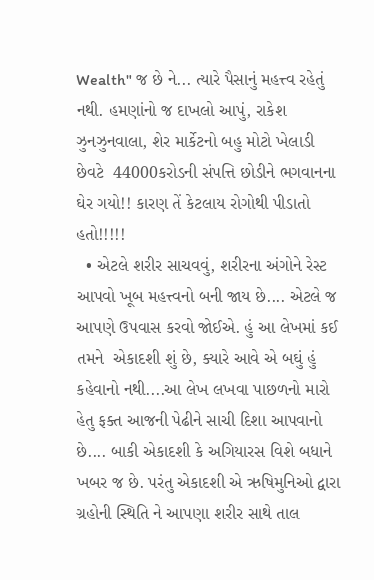Wealth" જ છે ને... ત્યારે પૈસાનું મહત્ત્વ રહેતું નથી. હમણાંનો જ દાખલો આપું, રાકેશ ઝુનઝુનવાલા, શેર માર્કેટનો બહુ મોટો ખેલાડી છેવટે  44000કરોડની સંપત્તિ છોડીને ભગવાનના ઘેર ગયો!! કારણ તેં કેટલાય રોગોથી પીડાતો હતો!!!!!
  • એટલે શરીર સાચવવું, શરીરના અંગોને રેસ્ટ આપવો ખૂબ મહત્ત્વનો બની જાય છે.... એટલે જ આપણે ઉપવાસ કરવો જોઈએ. હું આ લેખમાં કઈ તમને  એકાદશી શું છે, ક્યારે આવે એ બઘું હું કહેવાનો નથી....આ લેખ લખવા પાછળનો મારો હેતુ ફક્ત આજની પેઢીને સાચી દિશા આપવાનો છે.... બાકી એકાદશી કે અગિયારસ વિશે બધાને ખબર જ છે. પરંતુ એકાદશી એ ઋષિમુનિઓ દ્વારા ગ્રહોની સ્થિતિ ને આપણા શરીર સાથે તાલ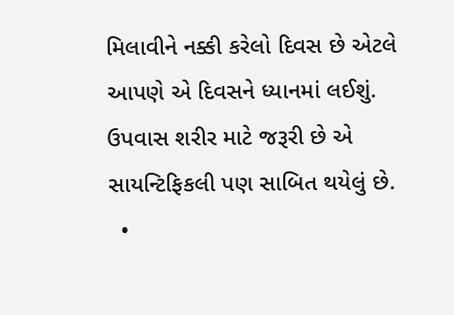મિલાવીને નક્કી કરેલો દિવસ છે એટલે આપણે એ દિવસને ધ્યાનમાં લઈશું. ઉપવાસ શરીર માટે જરૂરી છે એ સાયન્ટિફિકલી પણ સાબિત થયેલું છે.
  •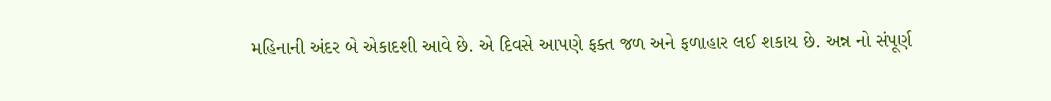મહિનાની અંદર બે એકાદશી આવે છે. એ દિવસે આપણે ફક્ત જળ અને ફળાહાર લઈ શકાય છે. અન્ન નો સંપૂર્ણ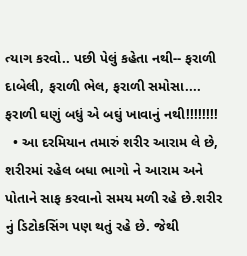ત્યાગ કરવો.. પછી પેલું કહેતા નથી-- ફરાળી દાબેલી, ફરાળી ભેલ, ફરાળી સમોસા.... ફરાળી ઘણું બધું એ બઘું ખાવાનું નથી!!!!!!!!
  • આ દરમિયાન તમારું શરીર આરામ લે છે, શરીરમાં રહેલ બધા ભાગો ને આરામ અને પોતાને સાફ કરવાનો સમય મળી રહે છે.શરીર નું ડિટોકસિંગ પણ થતું રહે છે. જેથી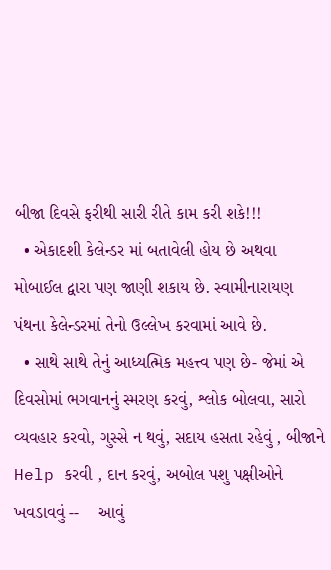બીજા દિવસે ફરીથી સારી રીતે કામ કરી શકે!!!
  • એકાદશી કેલેન્ડર માં બતાવેલી હોય છે અથવા મોબાઈલ દ્વારા પણ જાણી શકાય છે. સ્વામીનારાયણ પંથના કેલેન્ડરમાં તેનો ઉલ્લેખ કરવામાં આવે છે.
  • સાથે સાથે તેનું આધ્યત્મિક મહત્ત્વ પણ છે- જેમાં એ દિવસોમાં ભગવાનનું સ્મરણ કરવું, શ્લોક બોલવા, સારો વ્યવહાર કરવો, ગુસ્સે ન થવું, સદાય હસતા રહેવું , બીજાને Help કરવી , દાન કરવું, અબોલ પશુ પક્ષીઓને ખવડાવવું --    આવું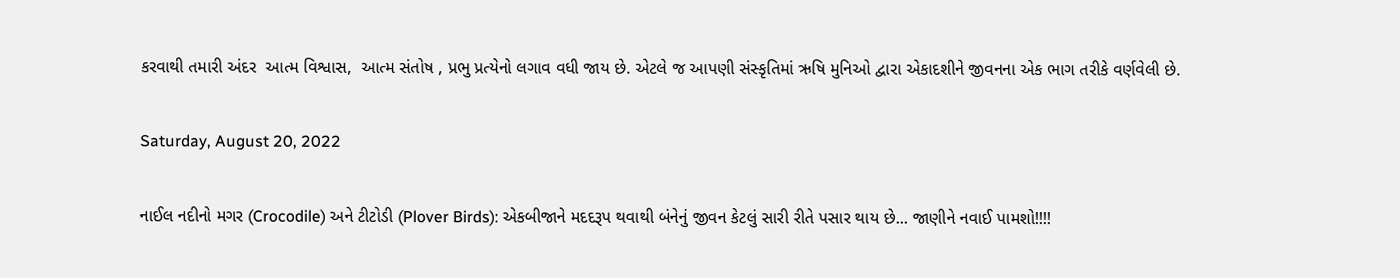કરવાથી તમારી અંદર  આત્મ વિશ્વાસ,  આત્મ સંતોષ , પ્રભુ પ્રત્યેનો લગાવ વધી જાય છે. એટલે જ આપણી સંસ્કૃતિમાં ઋષિ મુનિઓ દ્વારા એકાદશીને જીવનના એક ભાગ તરીકે વર્ણવેલી છે.

Saturday, August 20, 2022

નાઈલ નદીનો મગર (Crocodile) અને ટીટોડી (Plover Birds): એકબીજાને મદદરૂપ થવાથી બંનેનું જીવન કેટલું સારી રીતે પસાર થાય છે... જાણીને નવાઈ પામશો!!!!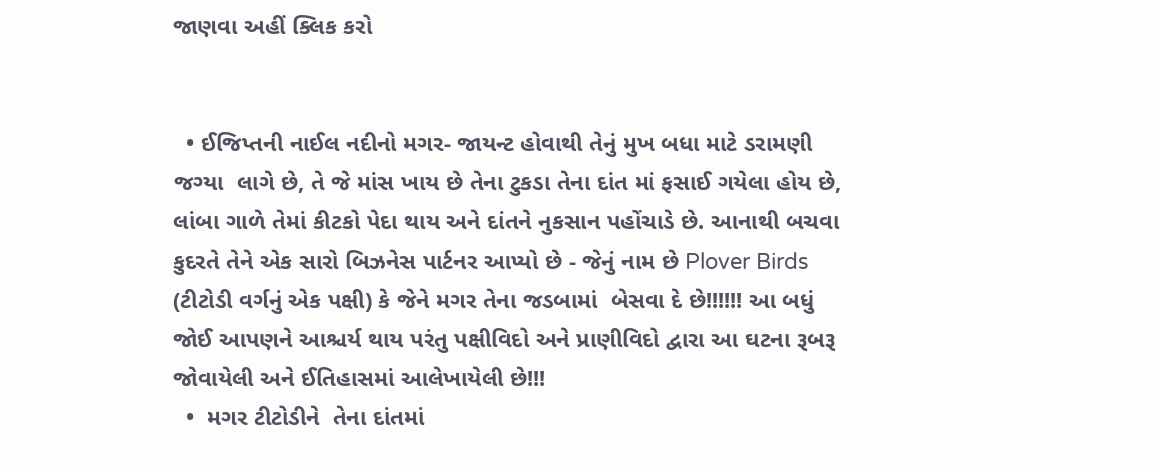જાણવા અહીં ક્લિક કરો


  • ઈજિપ્તની નાઈલ નદીનો મગર- જાયન્ટ હોવાથી તેનું મુખ બધા માટે ડરામણી જગ્યા  લાગે છે, તે જે માંસ ખાય છે તેના ટુકડા તેના દાંત માં ફસાઈ ગયેલા હોય છે, લાંબા ગાળે તેમાં કીટકો પેદા થાય અને દાંતને નુકસાન પહોંચાડે છે. આનાથી બચવા કુદરતે તેને એક સારો બિઝનેસ પાર્ટનર આપ્યો છે - જેનું નામ છે Plover Birds (ટીટોડી વર્ગનું એક પક્ષી) કે જેને મગર તેના જડબામાં  બેસવા દે છે!!!!!! આ બધું જોઈ આપણને આશ્ચર્ય થાય પરંતુ પક્ષીવિદો અને પ્રાણીવિદો દ્વારા આ ઘટના રૂબરૂ જોવાયેલી અને ઈતિહાસમાં આલેખાયેલી છે!!!
  •  મગર ટીટોડીને  તેના દાંતમાં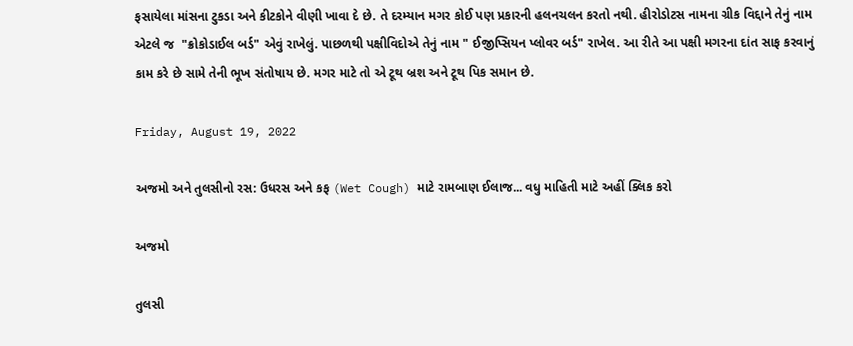ફસાયેલા માંસના ટુકડા અને કીટકોને વીણી ખાવા દે છે. તે દરમ્યાન મગર કોઈ પણ પ્રકારની હલનચલન કરતો નથી. હીરોડોટસ નામના ગ્રીક વિદ્દાને તેનું નામ એટલે જ  "ક્રોકોડાઈલ બર્ડ" એવું રાખેલું. પાછળથી પક્ષીવિદોએ તેનું નામ " ઈજીપ્સિયન પ્લોવર બર્ડ" રાખેલ. આ રીતે આ પક્ષી મગરના દાંત સાફ કરવાનું કામ કરે છે સામે તેની ભૂખ સંતોષાય છે. મગર માટે તો એ ટૂથ બ્રશ અને ટૂથ પિક સમાન છે.

Friday, August 19, 2022

અજમો અને તુલસીનો રસ: ઉધરસ અને કફ (Wet Cough) માટે રામબાણ ઈલાજ... વધુ માહિતી માટે અહીં ક્લિક કરો

અજમો

તુલસી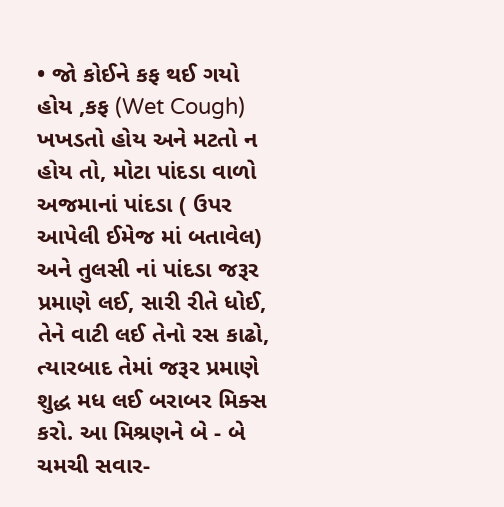• જો કોઈને કફ થઈ ગયો હોય ,કફ (Wet Cough) ખખડતો હોય અને મટતો ન હોય તો, મોટા પાંદડા વાળો અજમાનાં પાંદડા ( ઉપર આપેલી ઈમેજ માં બતાવેલ) અને તુલસી નાં પાંદડા જરૂર પ્રમાણે લઈ, સારી રીતે ધોઈ,  તેને વાટી લઈ તેનો રસ કાઢો, ત્યારબાદ તેમાં જરૂર પ્રમાણે શુદ્ધ મધ લઈ બરાબર મિક્સ કરો. આ મિશ્રણને બે - બે ચમચી સવાર-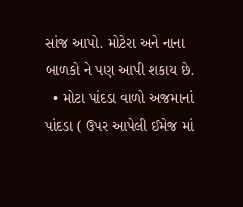સાંજ આપો. મોટેરા અને નાના બાળકો ને પણ આપી શકાય છે.
  • મોટા પાંદડા વાળો અજમાનાં પાંદડા ( ઉપર આપેલી ઈમેજ માં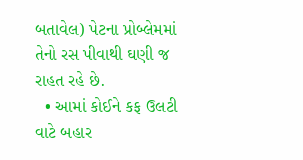બતાવેલ) પેટના પ્રોબ્લેમમાં તેનો રસ પીવાથી ઘણી જ રાહત રહે છે.
  • આમાં કોઈને કફ ઉલટી વાટે બહાર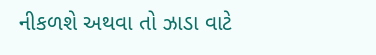નીકળશે અથવા તો ઝાડા વાટે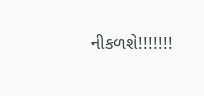નીકળશે!!!!!!!